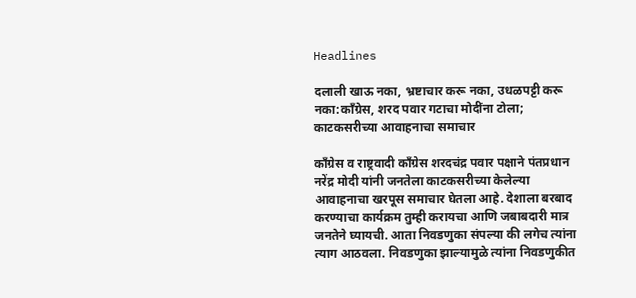Headlines

दलाली खाऊ नका, भ्रष्टाचार करू नका, उधळपट्टी करू नका:काँग्रेस, शरद पवार गटाचा मोदींना टोला; काटकसरीच्या आवाहनाचा समाचार

काँग्रेस व राष्ट्रवादी काँग्रेस शरदचंद्र पवार पक्षाने पंतप्रधान नरेंद्र मोदी यांनी जनतेला काटकसरीच्या केलेल्या आवाहनाचा खरपूस समाचार घेतला आहे. देशाला बरबाद करण्याचा कार्यक्रम तुम्ही करायचा आणि जबाबदारी मात्र जनतेने घ्यायची. आता निवडणुका संपल्या की लगेच त्यांना त्याग आठवला. निवडणुका झाल्यामुळे त्यांना निवडणुकीत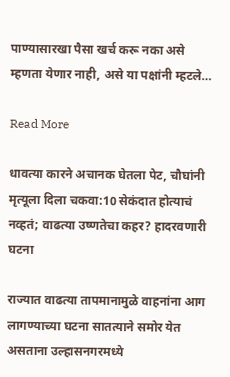पाण्यासारखा पैसा खर्च करू नका असे म्हणता येणार नाही, असे या पक्षांनी म्हटले…

Read More

धावत्या कारने अचानक घेतला पेट, चौघांनी मृत्यूला दिला चकवा:10 सेकंदात होत्याचं नव्हतं; वाढत्या उष्णतेचा कहर? हादरवणारी घटना

राज्यात वाढत्या तापमानामुळे वाहनांना आग लागण्याच्या घटना सातत्याने समोर येत असताना उल्हासनगरमध्ये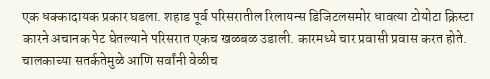एक धक्कादायक प्रकार घडला. शहाड पूर्व परिसरातील रिलायन्स डिजिटलसमोर धावत्या टोयोटा क्रिस्टा कारने अचानक पेट घेतल्याने परिसरात एकच खळबळ उडाली. कारमध्ये चार प्रवासी प्रवास करत होते. चालकाच्या सतर्कतेमुळे आणि सर्वांनी वेळीच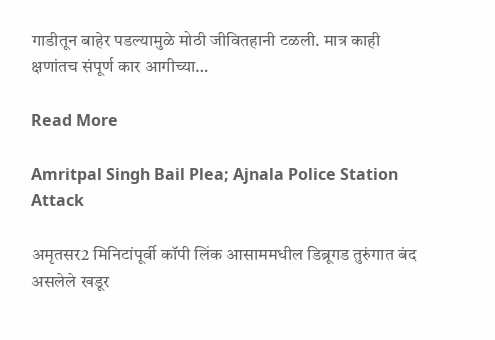गाडीतून बाहेर पडल्यामुळे मोठी जीवितहानी टळली. मात्र काही क्षणांतच संपूर्ण कार आगीच्या…

Read More

Amritpal Singh Bail Plea; Ajnala Police Station Attack

अमृतसर2 मिनिटांपूर्वी कॉपी लिंक आसाममधील डिब्रूगड तुरुंगात बंद असलेले खडूर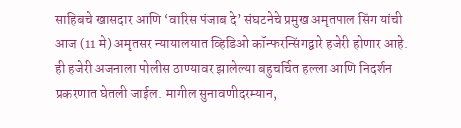साहिबचे खासदार आणि ‘वारिस पंजाब दे’ संघटनेचे प्रमुख अमृतपाल सिंग यांची आज (11 मे) अमृतसर न्यायालयात व्हिडिओ कॉन्फरन्सिंगद्वारे हजेरी होणार आहे. ही हजेरी अजनाला पोलीस ठाण्यावर झालेल्या बहुचर्चित हल्ला आणि निदर्शन प्रकरणात घेतली जाईल. मागील सुनावणीदरम्यान,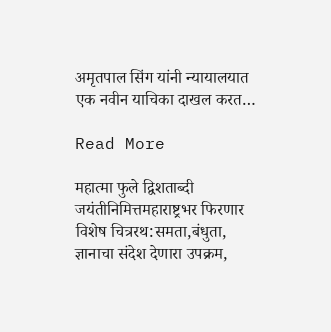अमृतपाल सिंग यांनी न्यायालयात एक नवीन याचिका दाखल करत…

Read More

महात्मा फुले द्विशताब्दी जयंतीनिमित्तमहाराष्ट्रभर फिरणार विशेष चित्ररथ:समता,बंधुता, ज्ञानाचा संदेश देणारा उपक्रम,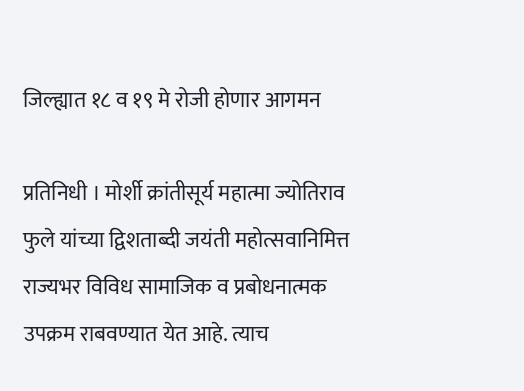जिल्ह्यात १८ व १९ मे रोजी होणार आगमन

प्रतिनिधी । मोर्शी क्रांतीसूर्य महात्मा ज्योतिराव फुले यांच्या द्विशताब्दी जयंती महोत्सवानिमित्त राज्यभर विविध सामाजिक व प्रबोधनात्मक उपक्रम राबवण्यात येत आहे. त्याच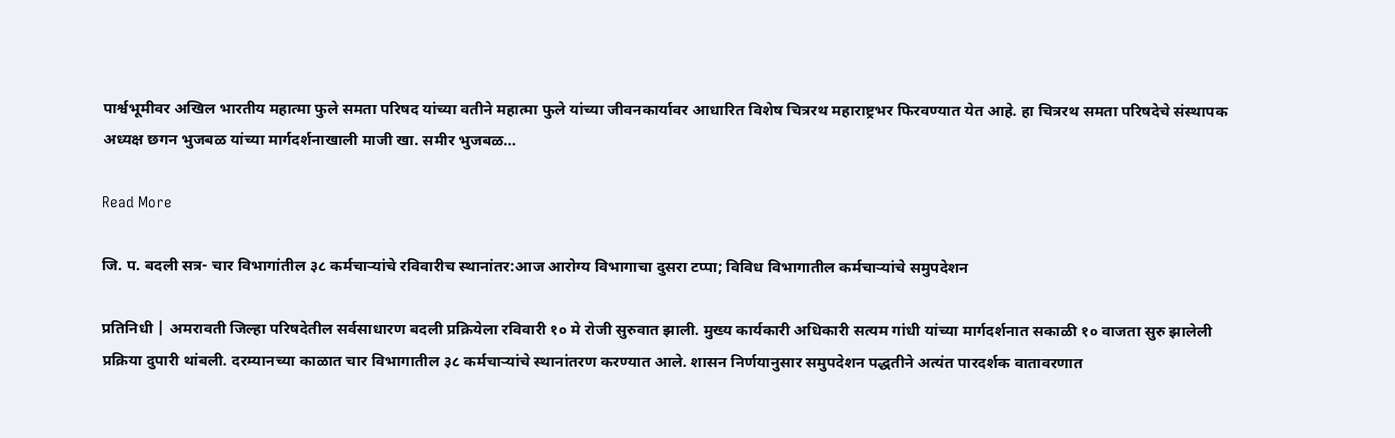पार्श्वभूमीवर अखिल भारतीय महात्मा फुले समता परिषद यांच्या वतीने महात्मा फुले यांच्या जीवनकार्यावर आधारित विशेष चित्ररथ महाराष्ट्रभर फिरवण्यात येत आहे. हा चित्ररथ समता परिषदेचे संस्थापक अध्यक्ष छगन भुजबळ यांच्या मार्गदर्शनाखाली माजी खा. समीर भुजबळ…

Read More

जि. प. बदली सत्र- चार विभागांतील ३८ कर्मचाऱ्यांचे रविवारीच स्थानांतर:आज आरोग्य विभागाचा दुसरा टप्पा; विविध विभागातील कर्मचाऱ्यांचे समुपदेशन

प्रतिनिधी | अमरावती जिल्हा परिषदेतील सर्वसाधारण बदली प्रक्रियेला रविवारी १० मे रोजी सुरुवात झाली. मुख्य कार्यकारी अधिकारी सत्यम गांधी यांच्या मार्गदर्शनात सकाळी १० वाजता सुरु झालेली प्रक्रिया दुपारी थांबली. दरम्यानच्या काळात चार विभागातील ३८ कर्मचाऱ्यांचे स्थानांतरण करण्यात आले. शासन निर्णयानुसार समुपदेशन पद्धतीने अत्यंत पारदर्शक वातावरणात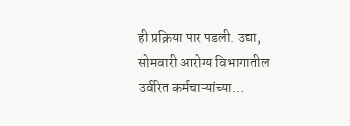ही प्रक्रिया पार पडली. उद्या, सोमवारी आरोग्य विभागातील उर्वरित कर्मचाऱ्यांच्या…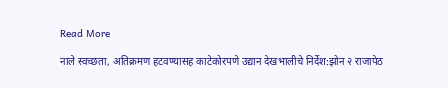Read More

नाले स्वच्छता, अतिक्रमण हटवण्यासह काटेकोरपणे उद्यान देखभालीचे निर्देश:झोन २ राजापेठ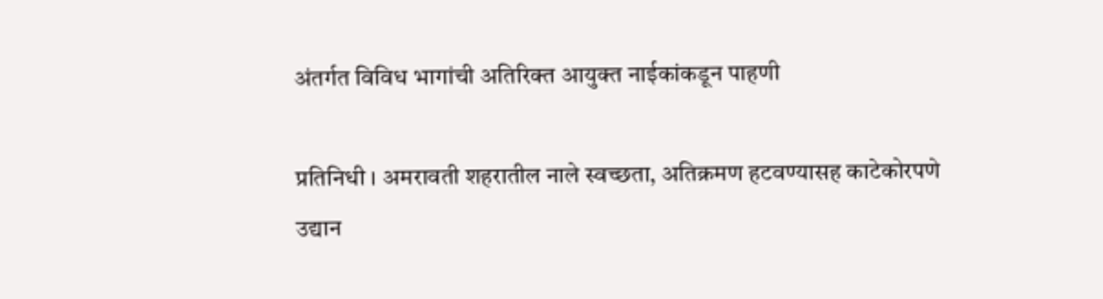अंतर्गत विविध भागांची अतिरिक्त आयुक्त नाईकांकडून पाहणी

प्रतिनिधी । अमरावती शहरातील नाले स्वच्छता, अतिक्रमण हटवण्यासह काटेकोरपणे उद्यान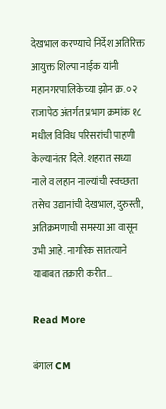देखभाल करण्याचे निर्देश अतिरिक्त आयुक्त शिल्पा नाईक यांनी महानगरपालिकेच्या झोन क्र. ०२ राजापेठ अंतर्गत प्रभाग क्रमांक १८ मधील विविध परिसरांची पाहणी केल्यानंतर दिले. शहरात सध्या नाले व लहान नाल्यांची स्वच्छता तसेच उद्यानांची देखभाल, दुरुस्ती, अतिक्रमणाची समस्या आ वासून उभी आहे. नागरिक सातत्याने याबाबत तक्रारी करीत…

Read More

बंगाल CM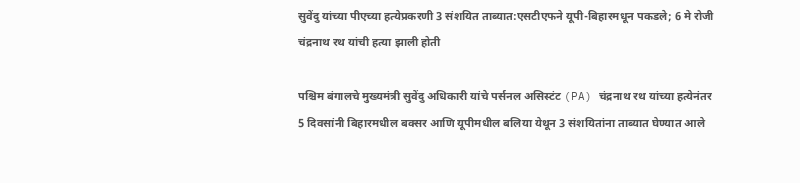सुवेंदु यांच्या पीएच्या हत्येप्रकरणी 3 संशयित ताब्यात:एसटीएफने यूपी-बिहारमधून पकडले; 6 मे रोजी चंद्रनाथ रथ यांची हत्या झाली होती

पश्चिम बंगालचे मुख्यमंत्री सुवेंदु अधिकारी यांचे पर्सनल असिस्टंट (PA) चंद्रनाथ रथ यांच्या हत्येनंतर 5 दिवसांनी बिहारमधील बक्सर आणि यूपीमधील बलिया येथून 3 संशयितांना ताब्यात घेण्यात आले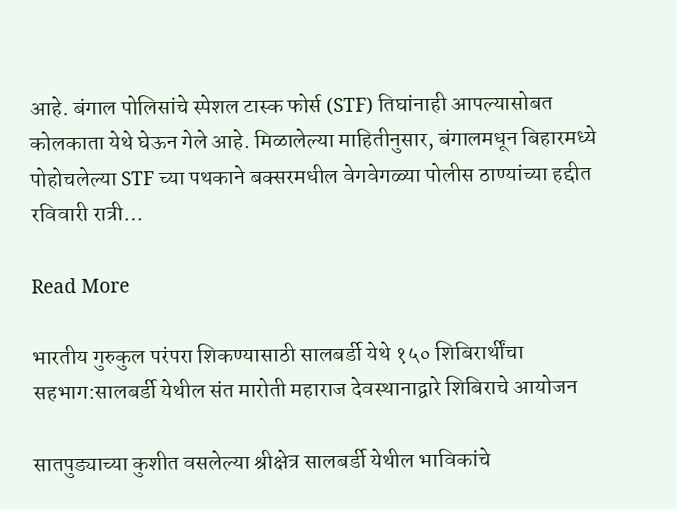आहे. बंगाल पोलिसांचे स्पेशल टास्क फोर्स (STF) तिघांनाही आपल्यासोबत कोलकाता येथे घेऊन गेले आहे. मिळालेल्या माहितीनुसार, बंगालमधून बिहारमध्ये पोहोचलेल्या STF च्या पथकाने बक्सरमधील वेगवेगळ्या पोलीस ठाण्यांच्या हद्दीत रविवारी रात्री…

Read More

भारतीय गुरुकुल परंपरा शिकण्यासाठी सालबर्डी येथे १५० शिबिरार्थींचा सहभाग:सालबर्डी येथील संत मारोती महाराज देवस्थानाद्वारे शिबिराचे आयोजन

सातपुड्याच्या कुशीत वसलेल्या श्रीक्षेत्र सालबर्डी येथील भाविकांचे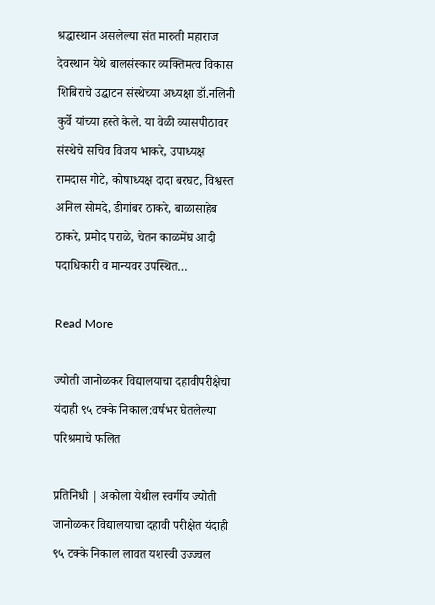श्रद्धास्थान असलेल्या संत मारुती महाराज देवस्थान येथे बालसंस्कार व्यक्तिमत्व विकास शिबिराचे उद्घाटन संस्थेच्या अध्यक्षा डॉ.नलिनी कुर्वे यांच्या हस्ते केले. या वेळी व्यासपीठावर संस्थेचे सचिव विजय भाकरे, उपाध्यक्ष रामदास गोटे, कोषाध्यक्ष दादा बरघट, विश्वस्त अनिल सोमदे, डीगांबर ठाकरे, बाळासाहेब ठाकरे, प्रमोद पराळे, चेतन काळमेंघ आदी पदाधिकारी व मान्यवर उपस्थित…

Read More

ज्योती जानोळकर विद्यालयाचा दहावीपरीक्षेचा यंदाही ९५ टक्के निकाल:वर्षभर घेतलेल्या परिश्रमाचे फलित

प्रतिनिधी | अकोला येथील स्वर्गीय ज्योती जानोळकर विद्यालयाचा दहावी परीक्षेत यंदाही ९५ टक्के निकाल लावत यशस्वी उज्ज्वल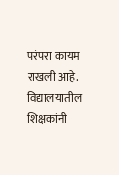परंपरा कायम राखली आहे. विद्यालयातील शिक्षकांनी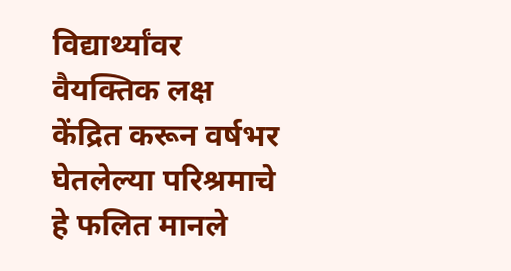विद्यार्थ्यांवर वैयक्तिक लक्ष केंद्रित करून वर्षभर घेतलेल्या परिश्रमाचे हे फलित मानले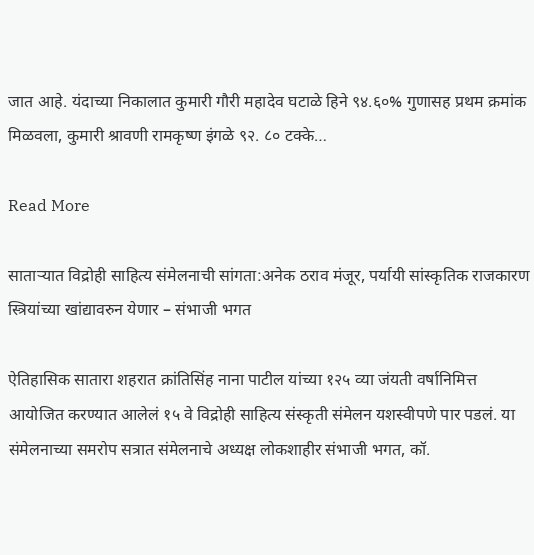जात आहे. यंदाच्या निकालात कुमारी गौरी महादेव घटाळे हिने ९४.६०% गुणासह प्रथम क्रमांक मिळवला, कुमारी श्रावणी रामकृष्ण इंगळे ९२. ८० टक्के…

Read More

साताऱ्यात विद्रोही साहित्य संमेलनाची सांगता:अनेक ठराव मंजूर, पर्यायी सांस्कृतिक राजकारण स्त्रियांच्या खांद्यावरुन येणार – संभाजी भगत

ऐतिहासिक सातारा शहरात क्रांतिसिंह नाना पाटील यांच्या १२५ व्या जंयती वर्षानिमित्त आयोजित करण्यात आलेलं १५ वे विद्रोही साहित्य संस्कृती संमेलन यशस्वीपणे पार पडलं. या संमेलनाच्या समरोप सत्रात संमेलनाचे अध्यक्ष लोकशाहीर संभाजी भगत, कॉ.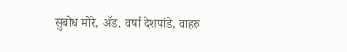सुबोध मोरे, ॲड. वर्षा देशपांडे, वाहरु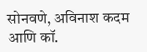सोनवणे, अविनाश कदम आणि कॉ.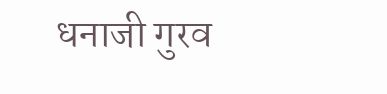धनाजी गुरव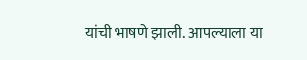यांची भाषणे झाली. आपल्याला या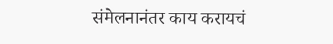संमेलनानंतर काय करायचं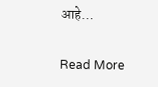आहे…

Read More